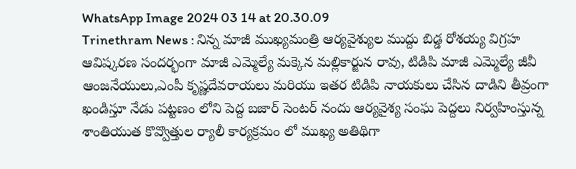WhatsApp Image 2024 03 14 at 20.30.09
Trinethram News : నిన్న మాజీ ముఖ్యమంత్రి ఆర్యవైశ్యుల ముద్దు బిడ్డ రోశయ్య విగ్రహ ఆవిష్కరణ సందర్భంగా మాజీ ఎమ్మెల్యే మక్కెన మల్లికార్జున రావు, టిడిపి మాజీ ఎమ్మెల్యే జీవీ ఆంజనేయులు,ఎంపీ కృష్ణదేవరాయలు మరియు ఇతర టిడిపి నాయకులు చేసిన దాడిని తీవ్రంగా ఖండిస్తూ నేడు పట్టణం లోని పెద్ద బజార్ సెంటర్ నందు ఆర్యవైశ్య సంఘ పెద్దలు నిర్వహింస్తున్న శాంతియుత కొవ్వొత్తుల ర్యాలీ కార్యక్రమం లో ముఖ్య అతిథిగా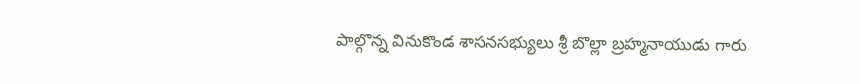పాల్గొన్న వినుకొండ శాసనసభ్యులు శ్రీ బొల్లా బ్రహ్మనాయుడు గారు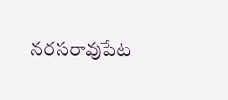నరసరావుపేట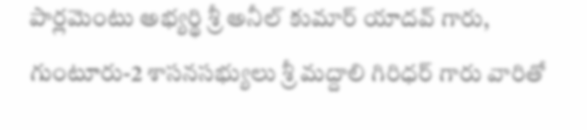పార్లమెంటు అభ్యర్థి శ్రీ అనీల్ కుమార్ యాదవ్ గారు, గుంటూరు-2 శాసనసభ్యులు శ్రీ మద్దాలి గిరిధర్ గారు వారితో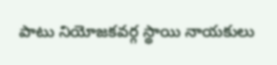పాటు నియోజకవర్గ స్థాయి నాయకులు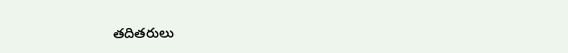తదితరులు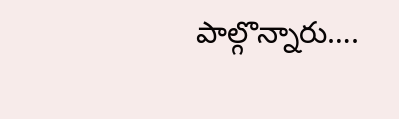పాల్గొన్నారు….